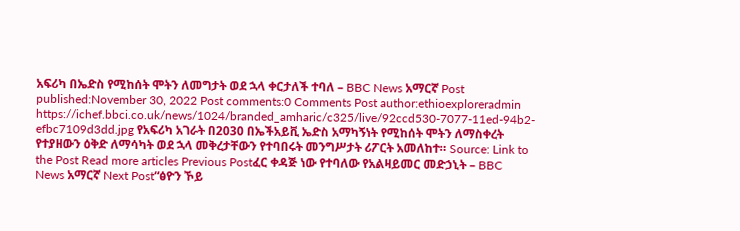አፍሪካ በኤድስ የሚከሰት ሞትን ለመግታት ወደ ኋላ ቀርታለች ተባለ – BBC News አማርኛ Post published:November 30, 2022 Post comments:0 Comments Post author:ethioexploreradmin https://ichef.bbci.co.uk/news/1024/branded_amharic/c325/live/92ccd530-7077-11ed-94b2-efbc7109d3dd.jpg የአፍሪካ አገራት በ2030 በኤችአይቪ ኤድስ አማካኝነት የሚከሰት ሞትን ለማስቀረት የተያዘውን ዕቅድ ለማሳካት ወደ ኋላ መቅረታቸውን የተባበሩት መንግሥታት ሪፖርት አመለከተ። Source: Link to the Post Read more articles Previous Postፈር ቀዳጅ ነው የተባለው የአልዛይመር መድኃኒት – BBC News አማርኛ Next Post“ፅዮን ኾይ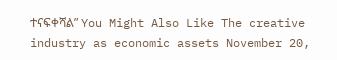ተናፍቀሻልʺ You Might Also Like The creative industry as economic assets November 20,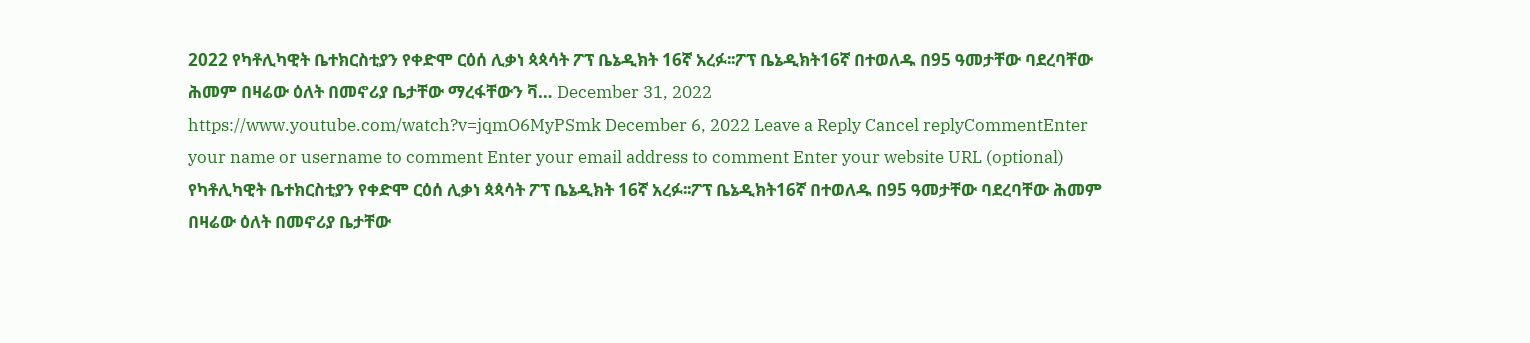2022 የካቶሊካዊት ቤተክርስቲያን የቀድሞ ርዕሰ ሊቃነ ጳጳሳት ፖፕ ቤኔዲክት 16ኛ አረፉ፡፡ፖፕ ቤኔዲክት16ኛ በተወለዱ በ95 ዓመታቸው ባደረባቸው ሕመም በዛሬው ዕለት በመኖሪያ ቤታቸው ማረፋቸውን ቫ… December 31, 2022 https://www.youtube.com/watch?v=jqmO6MyPSmk December 6, 2022 Leave a Reply Cancel replyCommentEnter your name or username to comment Enter your email address to comment Enter your website URL (optional)
የካቶሊካዊት ቤተክርስቲያን የቀድሞ ርዕሰ ሊቃነ ጳጳሳት ፖፕ ቤኔዲክት 16ኛ አረፉ፡፡ፖፕ ቤኔዲክት16ኛ በተወለዱ በ95 ዓመታቸው ባደረባቸው ሕመም በዛሬው ዕለት በመኖሪያ ቤታቸው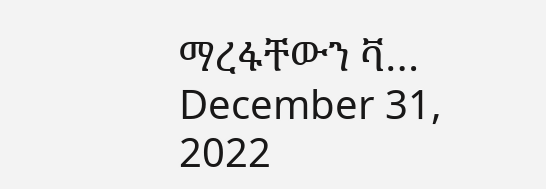ማረፋቸውን ቫ… December 31, 2022